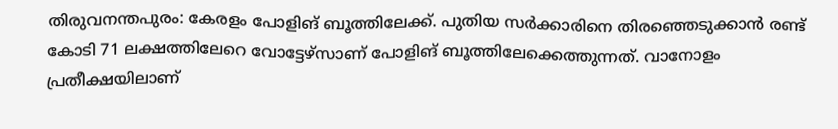തിരുവനന്തപുരം: കേരളം പോളിങ് ബൂത്തിലേക്ക്. പുതിയ സർക്കാരിനെ തിരഞ്ഞെടുക്കാൻ രണ്ട് കോടി 71 ലക്ഷത്തിലേറെ വോട്ടേഴ്സാണ് പോളിങ് ബൂത്തിലേക്കെത്തുന്നത്. വാനോളം പ്രതീക്ഷയിലാണ്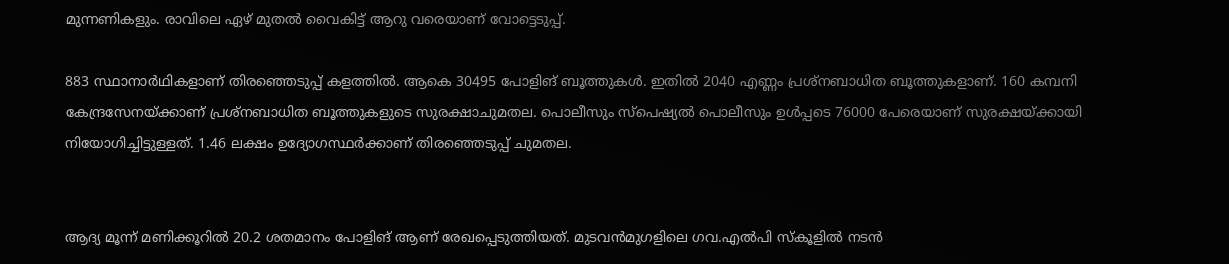മുന്നണികളും. രാവിലെ ഏഴ് മുതൽ വൈകിട്ട് ആറു വരെയാണ് വോട്ടെടുപ്പ്.

883 സ്ഥാനാർഥികളാണ് തിരഞ്ഞെടുപ്പ് കളത്തിൽ. ആകെ 30495 പോളിങ് ബൂത്തുകൾ. ഇതിൽ 2040 എണ്ണം പ്രശ്നബാധിത ബൂത്തുകളാണ്. 160 കമ്പനി കേന്ദ്രസേനയ്ക്കാണ് പ്രശ്നബാധിത ബൂത്തുകളുടെ സുരക്ഷാചുമതല. പൊലീസും സ്പെഷ്യൽ പൊലീസും ഉൾപ്പടെ 76000 പേരെയാണ് സുരക്ഷയ്ക്കായി നിയോഗിച്ചിട്ടുള്ളത്. 1.46 ലക്ഷം ഉദ്യോഗസ്ഥർക്കാണ് തിരഞ്ഞെടുപ്പ് ചുമതല.


ആദ്യ മൂന്ന് മണിക്കൂറിൽ 20.2 ശതമാനം പോളിങ് ആണ് രേഖപ്പെടുത്തിയത്. മുടവൻമുഗളിലെ ഗവ.എൽപി സ്കൂളിൽ നടൻ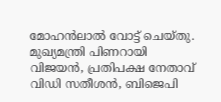മോഹൻലാൽ വോട്ട് ചെയ്തു. മുഖ്യമന്ത്രി പിണറായി വിജയൻ, പ്രതിപക്ഷ നേതാവ് വിഡി സതീശൻ, ബിജെപി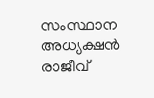സംസ്ഥാന അധ്യക്ഷൻ രാജീവ്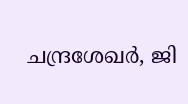ചന്ദ്രശേഖർ, ജി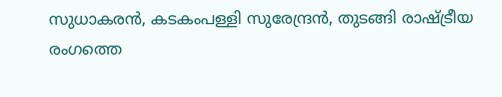സുധാകരൻ, കടകംപള്ളി സുരേന്ദ്രൻ, തുടങ്ങി രാഷ്ട്രീയ രംഗത്തെ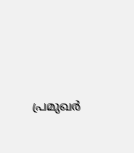പ്രമുഖർ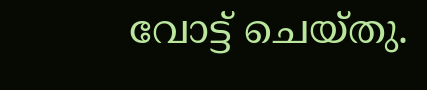വോട്ട് ചെയ്തു.